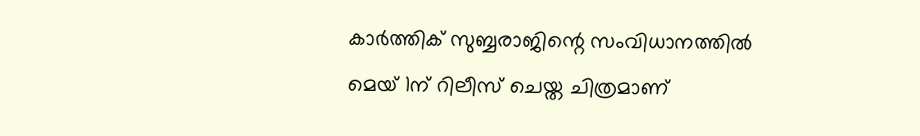കാർത്തിക് സുബ്ബരാജിന്റെ സംവിധാനത്തിൽ മെയ് 1ന് റിലീസ് ചെയ്ത ചിത്രമാണ്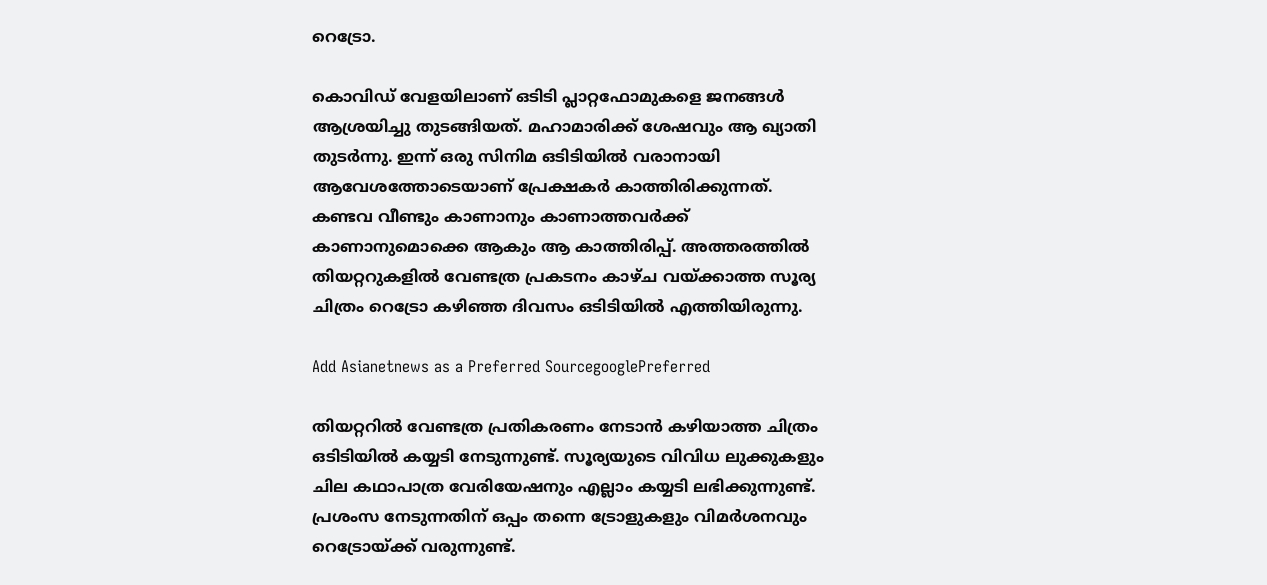റെട്രോ.

കൊവിഡ് വേളയിലാണ് ഒടിടി പ്ലാറ്റഫോമുകളെ ജനങ്ങൾ ആശ്രയിച്ചു തുടങ്ങിയത്. മഹാമാരിക്ക് ശേഷവും ആ ഖ്യാതി തുടർന്നു. ഇന്ന് ഒരു സിനിമ ഒടിടിയിൽ വരാനായി ആവേശത്തോടെയാണ് പ്രേക്ഷകർ കാത്തിരിക്കുന്നത്. കണ്ടവ വീണ്ടും കാണാനും കാണാത്തവർക്ക് കാണാനുമൊക്കെ ആകും ആ കാത്തിരിപ്പ്. അത്തരത്തിൽ തിയറ്ററുകളിൽ വേണ്ടത്ര പ്രകടനം കാഴ്ച വയ്ക്കാത്ത സൂര്യ ചിത്രം റെട്രോ കഴിഞ്ഞ ദിവസം ഒടിടിയിൽ എത്തിയിരുന്നു.

Add Asianetnews as a Preferred SourcegooglePreferred

തിയറ്ററിൽ വേണ്ടത്ര പ്രതികരണം നേടാൻ കഴിയാത്ത ചിത്രം ഒടിടിയിൽ കയ്യടി നേടുന്നുണ്ട്. സൂര്യയുടെ വിവിധ ലുക്കുകളും ചില കഥാപാത്ര വേരിയേഷനും എല്ലാം കയ്യടി ലഭിക്കുന്നുണ്ട്. പ്രശംസ നേടുന്നതിന് ഒപ്പം തന്നെ ട്രോളുകളും വിമർശനവും റെട്രോയ്ക്ക് വരുന്നുണ്ട്.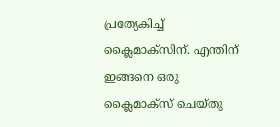പ്രത്യേകിച്ച് ക്ലൈമാക്സിന്. എന്തിന് ഇങ്ങനെ ഒരു ക്ലൈമാക്സ് ചെയ്തു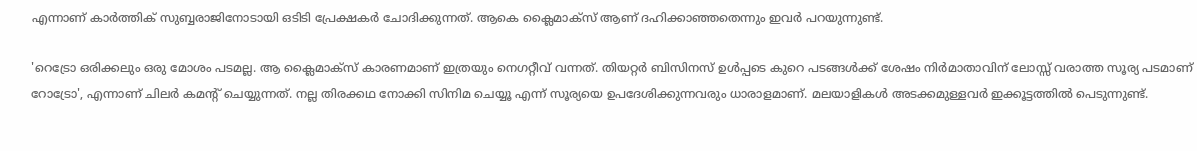എന്നാണ് കാർത്തിക് സുബ്ബരാജിനോടായി ഒടിടി പ്രേക്ഷകർ ചോദിക്കുന്നത്. ആകെ ക്ലൈമാക്സ്‌ ആണ് ദഹിക്കാഞ്ഞതെന്നും ഇവർ പറയുന്നുണ്ട്.

'റെട്രോ ഒരിക്കലും ഒരു മോശം പടമല്ല. ആ ക്ലൈമാക്സ്‌ കാരണമാണ് ഇത്രയും നെഗറ്റീവ് വന്നത്. തിയറ്റർ ബിസിനസ് ഉൾപ്പടെ കുറെ പടങ്ങൾക്ക് ശേഷം നിർമാതാവിന് ലോസ്സ് വരാത്ത സൂര്യ പടമാണ് റോട്രോ', എന്നാണ് ചിലർ കമന്റ് ചെയ്യുന്നത്. നല്ല തിരക്കഥ നോക്കി സിനിമ ചെയ്യൂ എന്ന് സൂര്യയെ ഉപദേശിക്കുന്നവരും ധാരാളമാണ്. മലയാളികൾ അടക്കമുള്ളവർ ഇക്കൂട്ടത്തിൽ പെടുന്നുണ്ട്.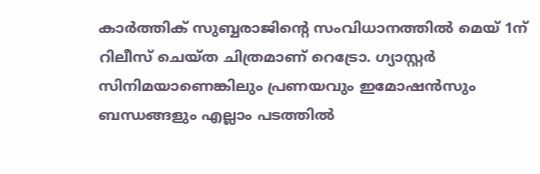കാർത്തിക് സുബ്ബരാജിന്റെ സംവിധാനത്തിൽ മെയ് 1ന് റിലീസ് ചെയ്ത ചിത്രമാണ് റെട്രോ. ഗ്യാസ്റ്റർ സിനിമയാണെങ്കിലും പ്രണയവും ഇമോഷൻസും ബന്ധങ്ങളും എല്ലാം പടത്തിൽ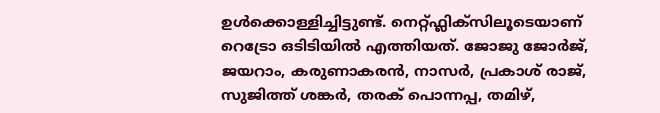ഉൾക്കൊള്ളിച്ചിട്ടുണ്ട്. നെറ്റ്ഫ്ലിക്സിലൂടെയാണ് റെട്രോ ഒടിടിയിൽ എത്തിയത്. ജോജു ജോര്‍ജ്, ജയറാം, കരുണാകരന്‍, നാസര്‍, പ്രകാശ് രാജ്, സുജിത്ത് ശങ്കര്‍, തരക് പൊന്നപ്പ, തമിഴ്,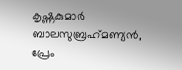കൃഷ്ണകുമാര്‍ ബാലസുബ്രഹ്‍മണ്യന്‍, പ്രേം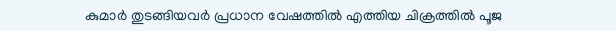കുമാര്‍ തുടങ്ങിയവർ പ്രധാന വേഷത്തിൽ എത്തിയ ചിക്രത്തിൽ പൂജ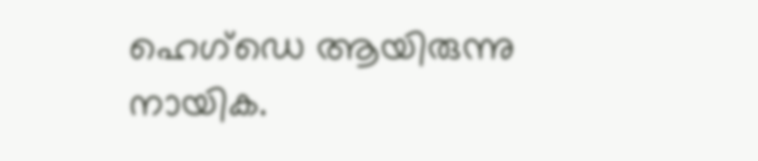ഹെഗ്ഡെ ആയിരുന്നു നായിക.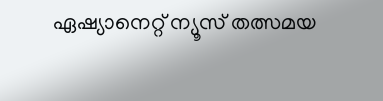ഏഷ്യാനെറ്റ് ന്യൂസ് തത്സമയ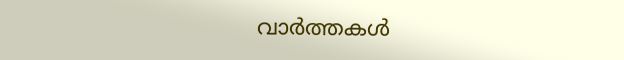വാർത്തകൾ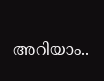അറിയാം..